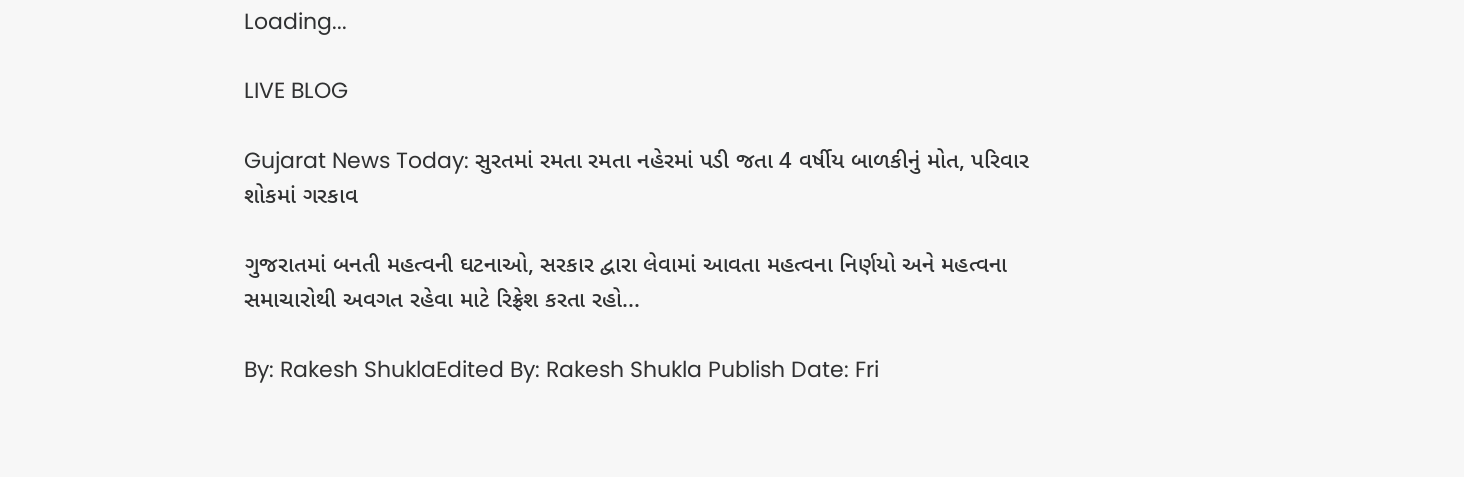Loading...

LIVE BLOG

Gujarat News Today: સુરતમાં રમતા રમતા નહેરમાં પડી જતા 4 વર્ષીય બાળકીનું મોત, પરિવાર શોકમાં ગરકાવ

ગુજરાતમાં બનતી મહત્વની ઘટનાઓ, સરકાર દ્વારા લેવામાં આવતા મહત્વના નિર્ણયો અને મહત્વના સમાચારોથી અવગત રહેવા માટે રિફ્રેશ કરતા રહો...

By: Rakesh ShuklaEdited By: Rakesh Shukla Publish Date: Fri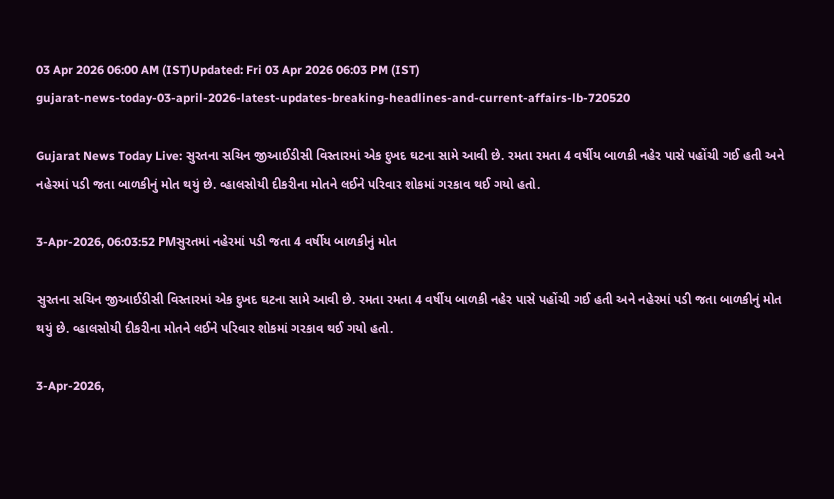03 Apr 2026 06:00 AM (IST)Updated: Fri 03 Apr 2026 06:03 PM (IST)
gujarat-news-today-03-april-2026-latest-updates-breaking-headlines-and-current-affairs-lb-720520

Gujarat News Today Live: સુરતના સચિન જીઆઈડીસી વિસ્તારમાં એક દુખદ ઘટના સામે આવી છે. રમતા રમતા 4 વર્ષીય બાળકી નહેર પાસે પહોંચી ગઈ હતી અને નહેરમાં પડી જતા બાળકીનું મોત થયું છે. વ્હાલસોયી દીકરીના મોતને લઈને પરિવાર શોકમાં ગરકાવ થઈ ગયો હતો.

3-Apr-2026, 06:03:52 PMસુરતમાં નહેરમાં પડી જતા 4 વર્ષીય બાળકીનું મોત

સુરતના સચિન જીઆઈડીસી વિસ્તારમાં એક દુખદ ઘટના સામે આવી છે. રમતા રમતા 4 વર્ષીય બાળકી નહેર પાસે પહોંચી ગઈ હતી અને નહેરમાં પડી જતા બાળકીનું મોત થયું છે. વ્હાલસોયી દીકરીના મોતને લઈને પરિવાર શોકમાં ગરકાવ થઈ ગયો હતો.

3-Apr-2026,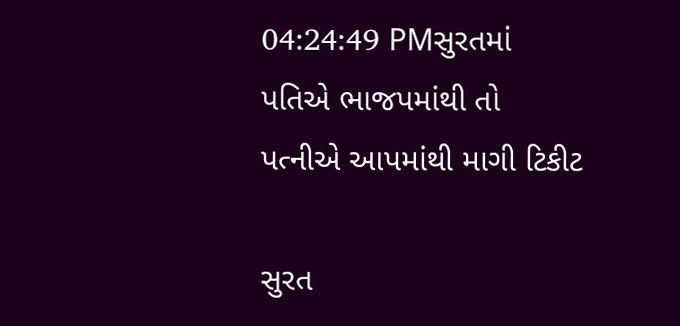04:24:49 PMસુરતમાં પતિએ ભાજપમાંથી તો પત્નીએ આપમાંથી માગી ટિકીટ

સુરત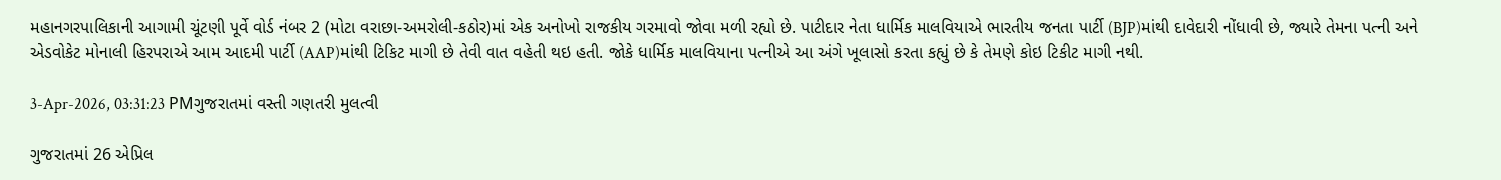મહાનગરપાલિકાની આગામી ચૂંટણી પૂર્વે વોર્ડ નંબર 2 (મોટા વરાછા-અમરોલી-કઠોર)માં એક અનોખો રાજકીય ગરમાવો જોવા મળી રહ્યો છે. પાટીદાર નેતા ધાર્મિક માલવિયાએ ભારતીય જનતા પાર્ટી (BJP)માંથી દાવેદારી નોંધાવી છે, જ્યારે તેમના પત્ની અને એડવોકેટ મોનાલી હિરપરાએ આમ આદમી પાર્ટી (AAP)માંથી ટિકિટ માગી છે તેવી વાત વહેતી થઇ હતી. જોકે ધાર્મિક માલવિયાના પત્નીએ આ અંગે ખૂલાસો કરતા કહ્યું છે કે તેમણે કોઇ ટિકીટ માગી નથી.

3-Apr-2026, 03:31:23 PMગુજરાતમાં વસ્તી ગણતરી મુલત્વી

ગુજરાતમાં 26 એપ્રિલ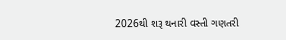2026થી શરૂ થનારી વસ્તી ગણતરી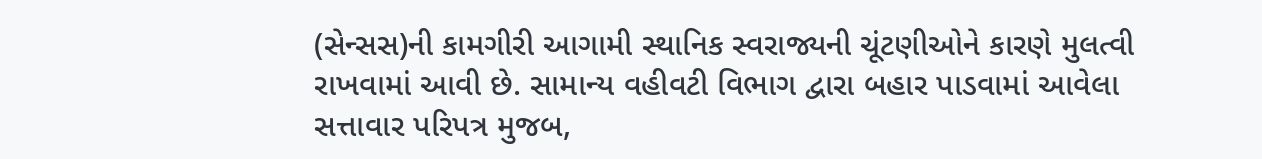(સેન્સસ)ની કામગીરી આગામી સ્થાનિક સ્વરાજ્યની ચૂંટણીઓને કારણે મુલત્વી રાખવામાં આવી છે. સામાન્ય વહીવટી વિભાગ દ્વારા બહાર પાડવામાં આવેલા સત્તાવાર પરિપત્ર મુજબ,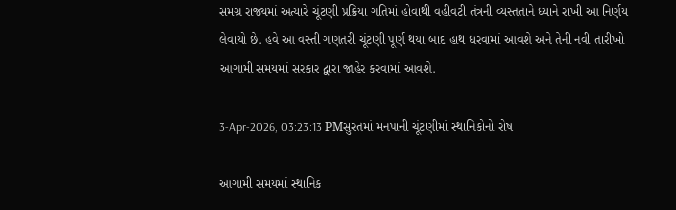સમગ્ર રાજ્યમાં અત્યારે ચૂંટણી પ્રક્રિયા ગતિમાં હોવાથી વહીવટી તંત્રની વ્યસ્તતાને ધ્યાને રાખી આ નિર્ણય લેવાયો છે. હવે આ વસ્તી ગણતરી ચૂંટણી પૂર્ણ થયા બાદ હાથ ધરવામાં આવશે અને તેની નવી તારીખો આગામી સમયમાં સરકાર દ્વારા જાહેર કરવામાં આવશે.

3-Apr-2026, 03:23:13 PMસુરતમાં મનપાની ચૂંટણીમાં સ્થાનિકોનો રોષ

આગામી સમયમાં સ્થાનિક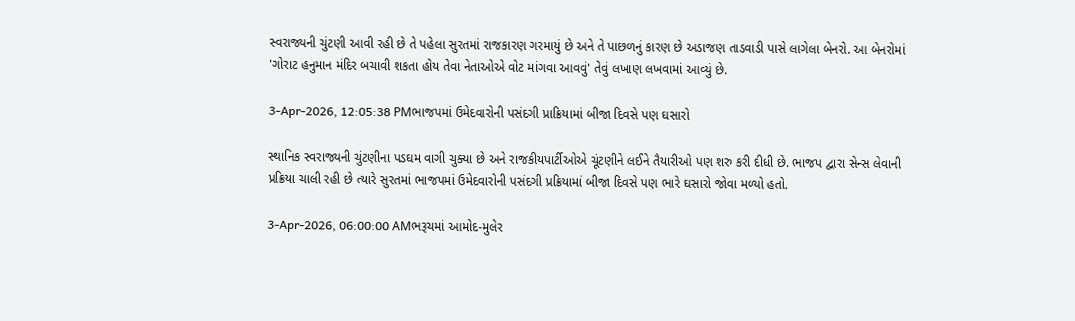સ્વરાજ્યની ચુંટણી આવી રહી છે તે પહેલા સુરતમાં રાજકારણ ગરમાયું છે અને તે પાછળનું કારણ છે અડાજણ તાડવાડી પાસે લાગેલા બેનરો. આ બેનરોમાં 'ગોરાટ હનુમાન મંદિર બચાવી શકતા હોય તેવા નેતાઓએ વોટ માંગવા આવવું' તેવું લખાણ લખવામાં આવ્યું છે.

3-Apr-2026, 12:05:38 PMભાજપમાં ઉમેદવારોની પસંદગી પ્રાક્રિયામાં બીજા દિવસે પણ ઘસારો

સ્થાનિક સ્વરાજ્યની ચુંટણીના પડઘમ વાગી ચુક્યા છે અને રાજકીયપાર્ટીઓએ ચૂંટણીને લઈને તૈયારીઓ પણ શરુ કરી દીધી છે. ભાજપ દ્વારા સેન્સ લેવાની પ્રક્રિયા ચાલી રહી છે ત્યારે સુરતમાં ભાજપમાં ઉમેદવારોની પસંદગી પ્રક્રિયામાં બીજા દિવસે પણ ભારે ઘસારો જોવા મળ્યો હતો.

3-Apr-2026, 06:00:00 AMભરૂચમાં આમોદ-મુલેર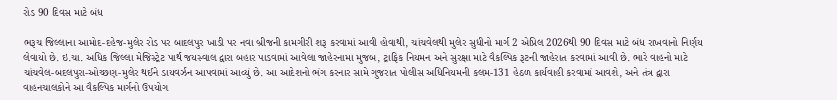રોડ 90 દિવસ માટે બંધ

ભરૂચ જિલ્લાના આમોદ-દહેજ-મુલેર રોડ પર બાદલપુર ખાડી પર નવા બ્રીજની કામગીરી શરૂ કરવામાં આવી હોવાથી, ચાંચવેલથી મુલેર સુધીનો માર્ગ 2 એપ્રિલ 2026થી 90 દિવસ માટે બંધ રાખવાનો નિર્ણય લેવાયો છે. ઇ.ચા. અધિક જિલ્લા મેજિસ્ટ્રેટ પાર્થ જયસ્વાલ દ્વારા બહાર પાડવામાં આવેલા જાહેરનામા મુજબ, ટ્રાફિક નિયમન અને સુરક્ષા માટે વૈકલ્પિક રૂટની જાહેરાત કરવામાં આવી છે. ભારે વાહનો માટે ચાંચવેલ-બદલપુરા-ઓચ્છણ-મુલેર થઈને ડાયવર્ઝન આપવામાં આવ્યું છે. આ આદેશનો ભંગ કરનાર સામે ગુજરાત પોલીસ અધિનિયમની કલમ-131 હેઠળ કાર્યવાહી કરવામાં આવશે, અને તંત્ર દ્વારા વાહનચાલકોને આ વૈકલ્પિક માર્ગનો ઉપયોગ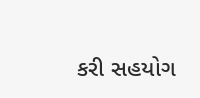કરી સહયોગ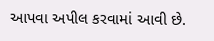આપવા અપીલ કરવામાં આવી છે.